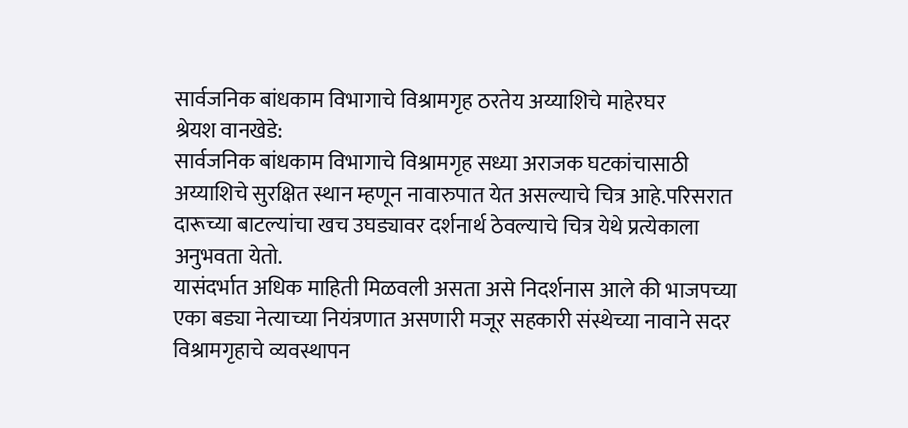सार्वजनिक बांधकाम विभागाचे विश्रामगृह ठरतेय अय्याशिचे माहेरघर
श्रेयश वानखेडे:
सार्वजनिक बांधकाम विभागाचे विश्रामगृह सध्या अराजक घटकांचासाठी अय्याशिचे सुरक्षित स्थान म्हणून नावारुपात येत असल्याचे चित्र आहे.परिसरात दारूच्या बाटल्यांचा खच उघड्यावर दर्शनार्थ ठेवल्याचे चित्र येथे प्रत्येकाला अनुभवता येतो.
यासंदर्भात अधिक माहिती मिळवली असता असे निदर्शनास आले की भाजपच्या एका बड्या नेत्याच्या नियंत्रणात असणारी मजूर सहकारी संस्थेच्या नावाने सदर विश्रामगृहाचे व्यवस्थापन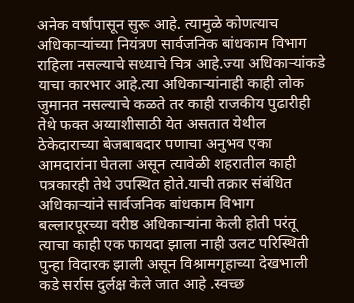अनेक वर्षांपासून सुरू आहे. त्यामुळे कोणत्याच अधिकाऱ्यांच्या नियंत्रण सार्वजनिक बांधकाम विभाग राहिला नसल्याचे सध्याचे चित्र आहे.ज्या अधिकाऱ्यांकडे याचा कारभार आहे.त्या अधिकाऱ्यांनाही काही लोक जुमानत नसल्याचे कळते तर काही राजकीय पुढारीही तेथे फक्त अय्याशीसाठी येत असतात येथील ठेकेदाराच्या बेजबाबदार पणाचा अनुभव एका आमदारांना घेतला असून त्यावेळी शहरातील काही पत्रकारही तेथे उपस्थित होते.याची तक्रार संबंधित अधिकाऱ्यांने सार्वजनिक बांधकाम विभाग बल्लारपूरच्या वरीष्ठ अधिकाऱ्यांना केली होती परंतू त्याचा काही एक फायदा झाला नाही उलट परिस्थिती पुन्हा विदारक झाली असून विश्रामगृहाच्या देखभाली कडे सर्रास दुर्लक्ष केले जात आहे .स्वच्छ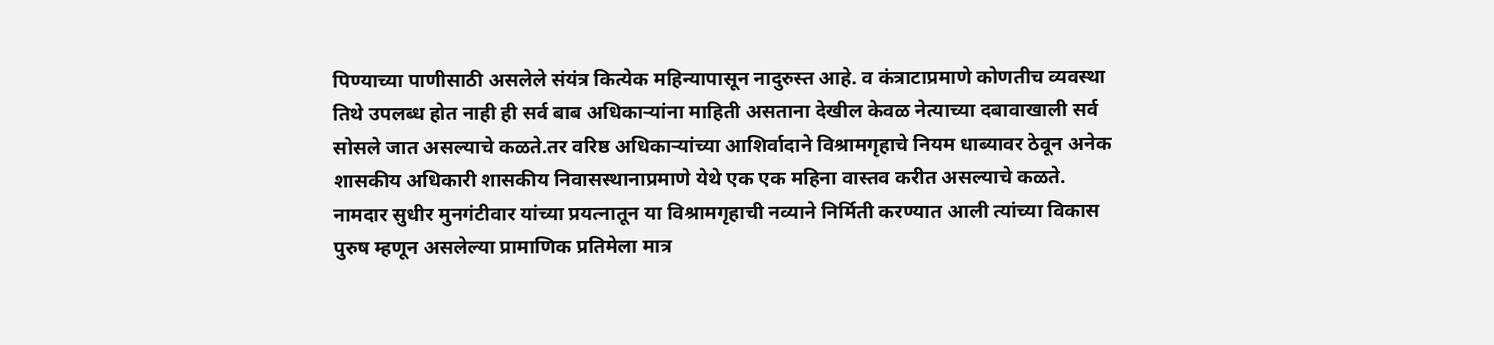पिण्याच्या पाणीसाठी असलेले संयंत्र कित्येक महिन्यापासून नादुरुस्त आहे. व कंत्राटाप्रमाणे कोणतीच व्यवस्था तिथे उपलब्ध होत नाही ही सर्व बाब अधिकाऱ्यांना माहिती असताना देखील केवळ नेत्याच्या दबावाखाली सर्व सोसले जात असल्याचे कळते.तर वरिष्ठ अधिकाऱ्यांच्या आशिर्वादाने विश्रामगृहाचे नियम धाब्यावर ठेवून अनेक शासकीय अधिकारी शासकीय निवासस्थानाप्रमाणे येथे एक एक महिना वास्तव करीत असल्याचे कळते.
नामदार सुधीर मुनगंटीवार यांच्या प्रयत्नातून या विश्रामगृहाची नव्याने निर्मिती करण्यात आली त्यांच्या विकास पुरुष म्हणून असलेल्या प्रामाणिक प्रतिमेला मात्र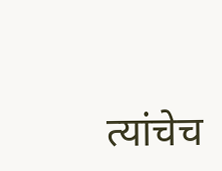त्यांचेच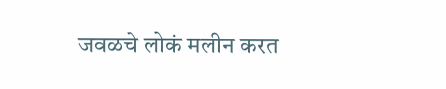जवळचे लोकं मलीन करत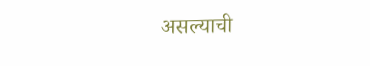असल्याची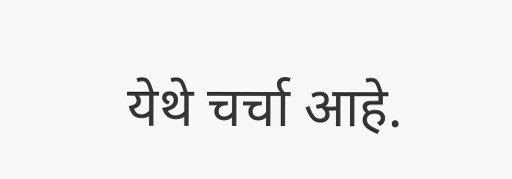येथे चर्चा आहे.